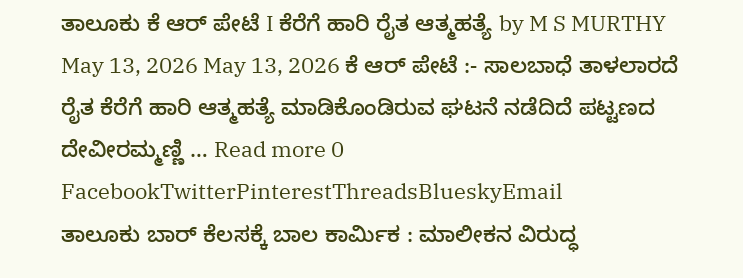ತಾಲೂಕು ಕೆ ಆರ್ ಪೇಟೆ I ಕೆರೆಗೆ ಹಾರಿ ರೈತ ಆತ್ಮಹತ್ಯೆ by M S MURTHY May 13, 2026 May 13, 2026 ಕೆ ಆರ್ ಪೇಟೆ :- ಸಾಲಬಾಧೆ ತಾಳಲಾರದೆ ರೈತ ಕೆರೆಗೆ ಹಾರಿ ಆತ್ಮಹತ್ಯೆ ಮಾಡಿಕೊಂಡಿರುವ ಘಟನೆ ನಡೆದಿದೆ ಪಟ್ಟಣದ ದೇವೀರಮ್ಮಣ್ಣಿ … Read more 0 FacebookTwitterPinterestThreadsBlueskyEmail
ತಾಲೂಕು ಬಾರ್ ಕೆಲಸಕ್ಕೆ ಬಾಲ ಕಾರ್ಮಿಕ : ಮಾಲೀಕನ ವಿರುದ್ಧ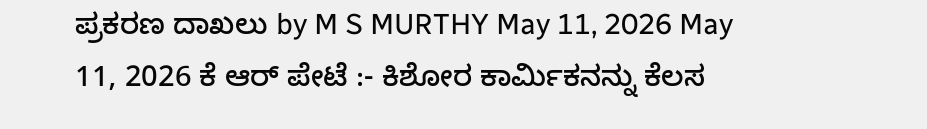ಪ್ರಕರಣ ದಾಖಲು by M S MURTHY May 11, 2026 May 11, 2026 ಕೆ ಆರ್ ಪೇಟೆ :- ಕಿಶೋರ ಕಾರ್ಮಿಕನನ್ನು ಕೆಲಸ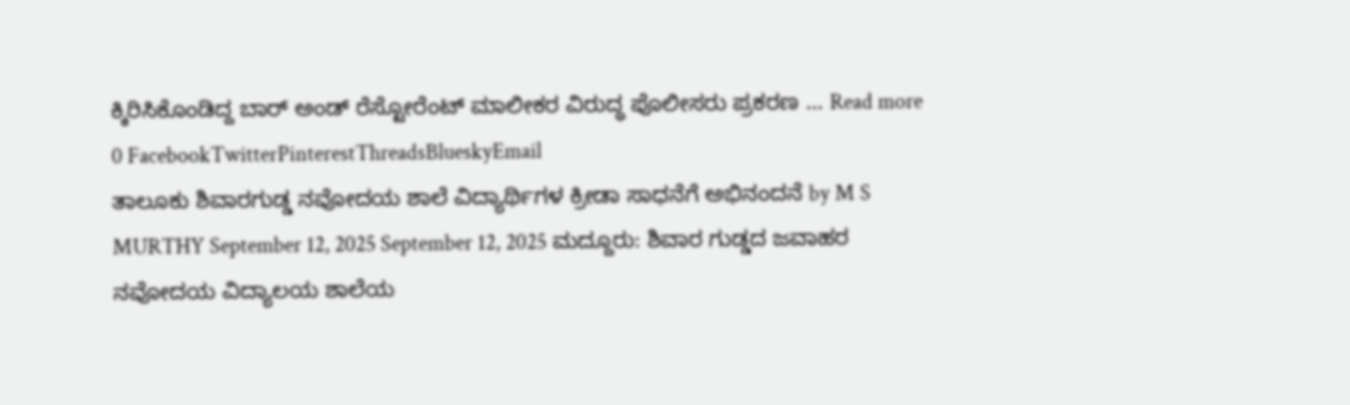ಕ್ಕಿರಿಸಿಕೊಂಡಿದ್ದ ಬಾರ್ ಅಂಡ್ ರೆಸ್ಟೋರೆಂಟ್ ಮಾಲೀಕರ ವಿರುದ್ಧ ಪೊಲೀಸರು ಪ್ರಕರಣ … Read more 0 FacebookTwitterPinterestThreadsBlueskyEmail
ತಾಲೂಕು ಶಿವಾರಗುಡ್ಡ ನವೋದಯ ಶಾಲೆ ವಿದ್ಯಾರ್ಥಿಗಳ ಕ್ರೀಡಾ ಸಾಧನೆಗೆ ಅಭಿನಂದನೆ by M S MURTHY September 12, 2025 September 12, 2025 ಮದ್ದೂರು: ಶಿವಾರ ಗುಡ್ಡದ ಜವಾಹರ ನವೋದಯ ವಿದ್ಯಾಲಯ ಶಾಲೆಯ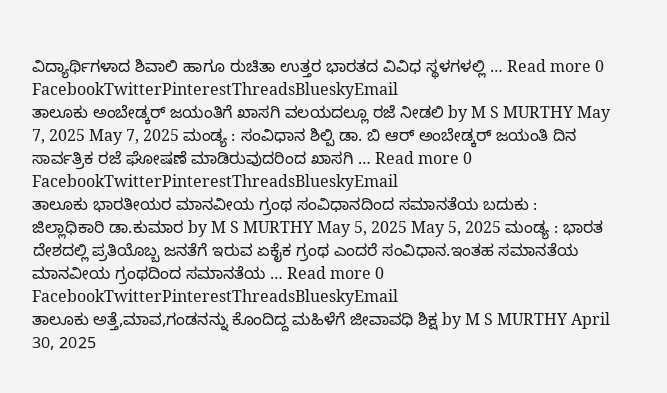ವಿದ್ಯಾರ್ಥಿಗಳಾದ ಶಿವಾಲಿ ಹಾಗೂ ರುಚಿತಾ ಉತ್ತರ ಭಾರತದ ವಿವಿಧ ಸ್ಥಳಗಳಲ್ಲಿ … Read more 0 FacebookTwitterPinterestThreadsBlueskyEmail
ತಾಲೂಕು ಅಂಬೇಡ್ಕರ್ ಜಯಂತಿಗೆ ಖಾಸಗಿ ವಲಯದಲ್ಲೂ ರಜೆ ನೀಡಲಿ by M S MURTHY May 7, 2025 May 7, 2025 ಮಂಡ್ಯ : ಸಂವಿಧಾನ ಶಿಲ್ಪಿ ಡಾ. ಬಿ ಆರ್ ಅಂಬೇಡ್ಕರ್ ಜಯಂತಿ ದಿನ ಸಾರ್ವತ್ರಿಕ ರಜೆ ಘೋಷಣೆ ಮಾಡಿರುವುದರಿಂದ ಖಾಸಗಿ … Read more 0 FacebookTwitterPinterestThreadsBlueskyEmail
ತಾಲೂಕು ಭಾರತೀಯರ ಮಾನವೀಯ ಗ್ರಂಥ ಸಂವಿಧಾನದಿಂದ ಸಮಾನತೆಯ ಬದುಕು : ಜಿಲ್ಲಾಧಿಕಾರಿ ಡಾ.ಕುಮಾರ by M S MURTHY May 5, 2025 May 5, 2025 ಮಂಡ್ಯ : ಭಾರತ ದೇಶದಲ್ಲಿ ಪ್ರತಿಯೊಬ್ಬ ಜನತೆಗೆ ಇರುವ ಏಕೈಕ ಗ್ರಂಥ ಎಂದರೆ ಸಂವಿಧಾನ.ಇಂತಹ ಸಮಾನತೆಯ ಮಾನವೀಯ ಗ್ರಂಥದಿಂದ ಸಮಾನತೆಯ … Read more 0 FacebookTwitterPinterestThreadsBlueskyEmail
ತಾಲೂಕು ಅತ್ತೆ,ಮಾವ,ಗಂಡನನ್ನು ಕೊಂದಿದ್ದ ಮಹಿಳೆಗೆ ಜೀವಾವಧಿ ಶಿಕ್ಷ by M S MURTHY April 30, 2025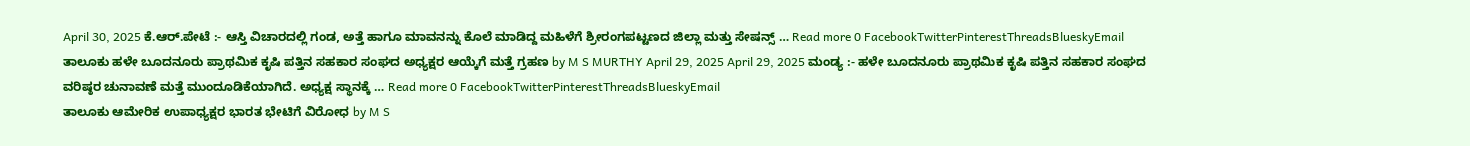April 30, 2025 ಕೆ.ಆರ್.ಪೇಟೆ :- ಆಸ್ತಿ ವಿಚಾರದಲ್ಲಿ ಗಂಡ, ಅತ್ತೆ ಹಾಗೂ ಮಾವನನ್ನು ಕೊಲೆ ಮಾಡಿದ್ದ ಮಹಿಳೆಗೆ ಶ್ರೀರಂಗಪಟ್ಟಣದ ಜಿಲ್ಲಾ ಮತ್ತು ಸೇಷನ್ಸ್ … Read more 0 FacebookTwitterPinterestThreadsBlueskyEmail
ತಾಲೂಕು ಹಳೇ ಬೂದನೂರು ಪ್ರಾಥಮಿಕ ಕೃಷಿ ಪತ್ತಿನ ಸಹಕಾರ ಸಂಘದ ಅಧ್ಯಕ್ಷರ ಆಯ್ಕೆಗೆ ಮತ್ತೆ ಗ್ರಹಣ by M S MURTHY April 29, 2025 April 29, 2025 ಮಂಡ್ಯ :- ಹಳೇ ಬೂದನೂರು ಪ್ರಾಥಮಿಕ ಕೃಷಿ ಪತ್ತಿನ ಸಹಕಾರ ಸಂಘದ ವರಿಷ್ಠರ ಚುನಾವಣೆ ಮತ್ತೆ ಮುಂದೂಡಿಕೆಯಾಗಿದೆ. ಅಧ್ಯಕ್ಷ ಸ್ಥಾನಕ್ಕೆ … Read more 0 FacebookTwitterPinterestThreadsBlueskyEmail
ತಾಲೂಕು ಆಮೇರಿಕ ಉಪಾಧ್ಯಕ್ಷರ ಭಾರತ ಭೇಟಿಗೆ ವಿರೋಧ by M S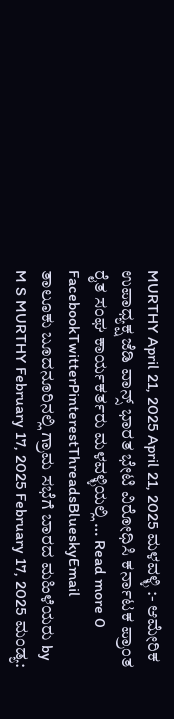MURTHY April 21, 2025 April 21, 2025 ಮಳವಳ್ಳಿ :- ಆಮೇರಿಕ ಉಪಾಧ್ಯಕ್ಷ ಜೆಡಿ ವಾನ್ಸ್ ಭಾರತ ಭೇಟಿ ವಿರೋಧಿಸಿ ಕರ್ನಾಟಕ ಪ್ರಾಂತ ರೈತ ಸಂಘ ಕಾರ್ಯಕರ್ತರು ಮಳವಳ್ಳಿಯಲ್ಲಿ … Read more 0 FacebookTwitterPinterestThreadsBlueskyEmail
ತಾಲೂಕು ಬೂದನೂರಿನಲ್ಲಿ ಗ್ರಾಮ ಸಭೆಗೆ ಬಾರದ ಮಹಿಳೆಯರು by M S MURTHY February 17, 2025 February 17, 2025 ಮಂಡ್ಯ: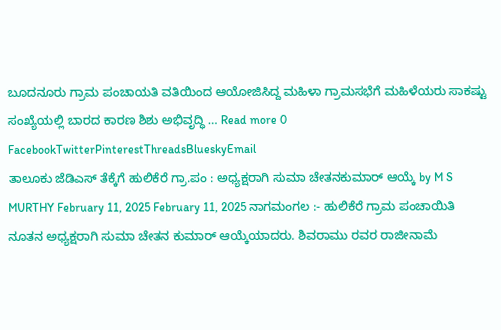ಬೂದನೂರು ಗ್ರಾಮ ಪಂಚಾಯತಿ ವತಿಯಿಂದ ಆಯೋಜಿಸಿದ್ದ ಮಹಿಳಾ ಗ್ರಾಮಸಭೆಗೆ ಮಹಿಳೆಯರು ಸಾಕಷ್ಟು ಸಂಖ್ಯೆಯಲ್ಲಿ ಬಾರದ ಕಾರಣ ಶಿಶು ಅಭಿವೃದ್ಧಿ … Read more 0 FacebookTwitterPinterestThreadsBlueskyEmail
ತಾಲೂಕು ಜೆಡಿಎಸ್ ತೆಕ್ಕೆಗೆ ಹುಲಿಕೆರೆ ಗ್ರಾ.ಪಂ : ಅಧ್ಯಕ್ಷರಾಗಿ ಸುಮಾ ಚೇತನಕುಮಾರ್ ಆಯ್ಕೆ by M S MURTHY February 11, 2025 February 11, 2025 ನಾಗಮಂಗಲ :- ಹುಲಿಕೆರೆ ಗ್ರಾಮ ಪಂಚಾಯಿತಿ ನೂತನ ಅಧ್ಯಕ್ಷರಾಗಿ ಸುಮಾ ಚೇತನ ಕುಮಾರ್ ಆಯ್ಕೆಯಾದರು. ಶಿವರಾಮು ರವರ ರಾಜೀನಾಮೆ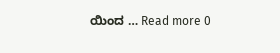ಯಿಂದ … Read more 0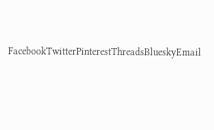FacebookTwitterPinterestThreadsBlueskyEmail